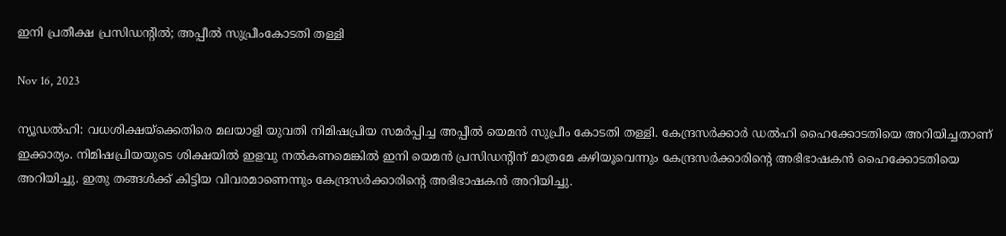ഇനി പ്രതീക്ഷ പ്രസിഡന്റിൽ; അപ്പീല്‍ സുപ്രീംകോടതി തള്ളി

Nov 16, 2023

ന്യൂഡല്‍ഹി: വധശിക്ഷയ്‌ക്കെതിരെ മലയാളി യുവതി നിമിഷപ്രിയ സമര്‍പ്പിച്ച അപ്പീല്‍ യെമന്‍ സുപ്രീം കോടതി തള്ളി. കേന്ദ്രസര്‍ക്കാര്‍ ഡല്‍ഹി ഹൈക്കോടതിയെ അറിയിച്ചതാണ് ഇക്കാര്യം. നിമിഷപ്രിയയുടെ ശിക്ഷയില്‍ ഇളവു നല്‍കണമെങ്കില്‍ ഇനി യെമന്‍ പ്രസിഡന്റിന് മാത്രമേ കഴിയൂവെന്നും കേന്ദ്രസര്‍ക്കാരിന്റെ അഭിഭാഷകന്‍ ഹൈക്കോടതിയെ അറിയിച്ചു. ഇതു തങ്ങള്‍ക്ക് കിട്ടിയ വിവരമാണെന്നും കേന്ദ്രസര്‍ക്കാരിന്റെ അഭിഭാഷകന്‍ അറിയിച്ചു.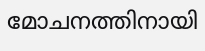മോചനത്തിനായി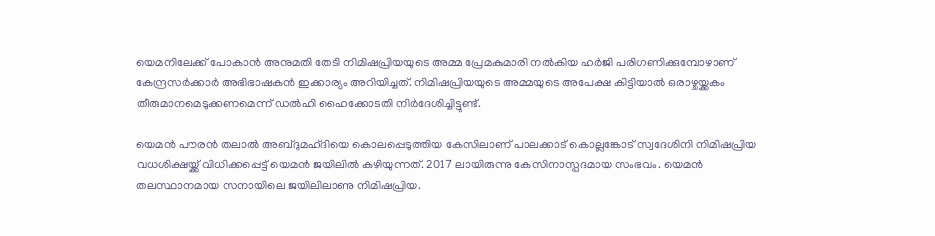യെമനിലേക്ക് പോകാന്‍ അനുമതി തേടി നിമിഷപ്രിയയുടെ അമ്മ പ്രേമകുമാരി നല്‍കിയ ഹര്‍ജി പരിഗണിക്കുമ്പോഴാണ് കേന്ദ്രസര്‍ക്കാര്‍ അഭിഭാഷകന്‍ ഇക്കാര്യം അറിയിച്ചത്. നിമിഷപ്രിയയുടെ അമ്മയുടെ അപേക്ഷ കിട്ടിയാല്‍ ഒരാഴ്ചയ്ക്കകം തീരുമാനമെടുക്കണമെന്ന് ഡല്‍ഹി ഹൈക്കോടതി നിര്‍ദേശിച്ചിട്ടുണ്ട്.

യെമന്‍ പൗരന്‍ തലാല്‍ അബ്ദുമഹ്ദിയെ കൊലപ്പെടുത്തിയ കേസിലാണ് പാലക്കാട് കൊല്ലങ്കോട് സ്വദേശിനി നിമിഷപ്രിയ വധശിക്ഷയ്ക്ക് വിധിക്കപ്പെട്ട് യെമൻ ജയിലിൽ കഴിയുന്നത്. 2017 ലായിരുന്നു കേസിനാസ്പദമായ സംഭവം. യെമന്‍ തലസ്ഥാനമായ സനായിലെ ജയിലിലാണു നിമിഷപ്രിയ.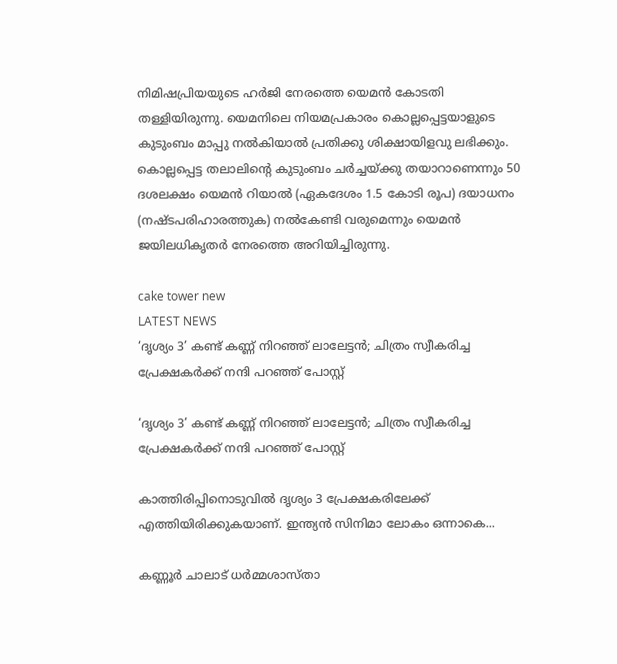നിമിഷപ്രിയയുടെ ഹർജി നേരത്തെ യെമൻ കോടതി തള്ളിയിരുന്നു. യെമനിലെ നിയമപ്രകാരം കൊല്ലപ്പെട്ടയാളുടെ കുടുംബം മാപ്പു നല്‍കിയാല്‍ പ്രതിക്കു ശിക്ഷായിളവു ലഭിക്കും. കൊല്ലപ്പെട്ട തലാലിന്റെ കുടുംബം ചര്‍ച്ചയ്ക്കു തയാറാണെന്നും 50 ദശലക്ഷം യെമന്‍ റിയാല്‍ (ഏകദേശം 1.5 കോടി രൂപ) ദയാധനം (നഷ്ടപരിഹാരത്തുക) നല്‍കേണ്ടി വരുമെന്നും യെമന്‍ ജയിലധികൃതര്‍ നേരത്തെ അറിയിച്ചിരുന്നു.

cake tower new
LATEST NEWS
‘ദൃശ്യം 3’ കണ്ട് കണ്ണ് നിറഞ്ഞ് ലാലേട്ടന്‍; ചിത്രം സ്വീകരിച്ച പ്രേക്ഷകര്‍ക്ക് നന്ദി പറഞ്ഞ് പോസ്റ്റ്

‘ദൃശ്യം 3’ കണ്ട് കണ്ണ് നിറഞ്ഞ് ലാലേട്ടന്‍; ചിത്രം സ്വീകരിച്ച പ്രേക്ഷകര്‍ക്ക് നന്ദി പറഞ്ഞ് പോസ്റ്റ്

കാത്തിരിപ്പിനൊടുവില്‍ ദൃശ്യം 3 പ്രേക്ഷകരിലേക്ക് എത്തിയിരിക്കുകയാണ്. ഇന്ത്യന്‍ സിനിമാ ലോകം ഒന്നാകെ...

കണ്ണൂർ ചാലാട് ധർമ്മശാസ്താ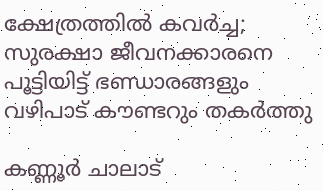ക്ഷേത്രത്തിൽ കവർച്ച; സുരക്ഷാ ജീവനക്കാരനെ പൂട്ടിയിട്ട് ഭണ്ഡാരങ്ങളും വഴിപാട് കൗണ്ടറും തകർത്തു

കണ്ണൂർ ചാലാട്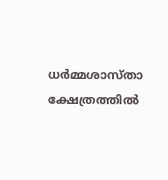ധർമ്മശാസ്താ ക്ഷേത്രത്തിൽ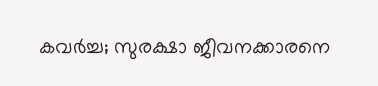കവർച്ച; സുരക്ഷാ ജീവനക്കാരനെ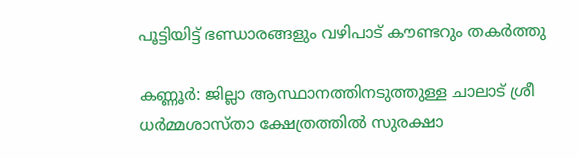പൂട്ടിയിട്ട് ഭണ്ഡാരങ്ങളും വഴിപാട് കൗണ്ടറും തകർത്തു

കണ്ണൂർ: ജില്ലാ ആസ്ഥാനത്തിനടുത്തുള്ള ചാലാട് ശ്രീ ധർമ്മശാസ്താ ക്ഷേത്രത്തിൽ സുരക്ഷാ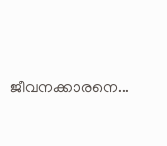ജീവനക്കാരനെ...